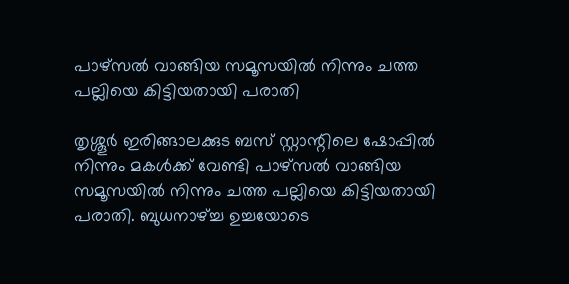പാഴ്സൽ വാങ്ങിയ സമൂസയിൽ നിന്നും ചത്ത പല്ലിയെ കിട്ടിയതായി പരാതി

തൃശ്ശൂർ ഇരിങ്ങാലക്കുട ബസ് സ്റ്റാന്റിലെ ഷോപ്പിൽ നിന്നും മകൾക്ക് വേണ്ടി പാഴ്സൽ വാങ്ങിയ സമൂസയിൽ നിന്നും ചത്ത പല്ലിയെ കിട്ടിയതായി പരാതി. ബുധനാഴ്ച്ച ഉച്ചയോടെ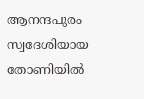ആനന്ദപുരം സ്വദേശിയായ തോണിയിൽ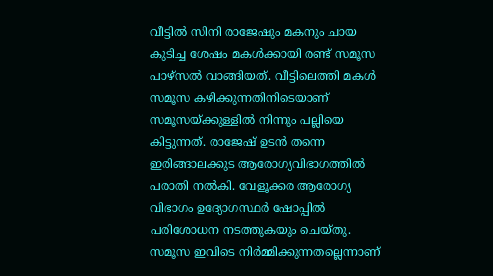വീട്ടിൽ സിനി രാജേഷും മകനും ചായ കുടിച്ച ശേഷം മകൾക്കായി രണ്ട് സമൂസ പാഴ്‌സൽ വാങ്ങിയത്. വീട്ടിലെത്തി മകൾ സമൂസ കഴിക്കുന്നതിനിടെയാണ് സമൂസയ്ക്കുള്ളിൽ നിന്നും പല്ലിയെ കിട്ടുന്നത്. രാജേഷ് ഉടൻ തന്നെ ഇരിങ്ങാലക്കുട ആരോഗ്യവിഭാഗത്തിൽ പരാതി നൽകി. വേളൂക്കര ആരോഗ്യ വിഭാഗം ഉദ്യോഗസ്ഥർ ഷോപ്പിൽ പരിശോധന നടത്തുകയും ചെയ്തു. സമൂസ ഇവിടെ നിർമ്മിക്കുന്നതല്ലെന്നാണ്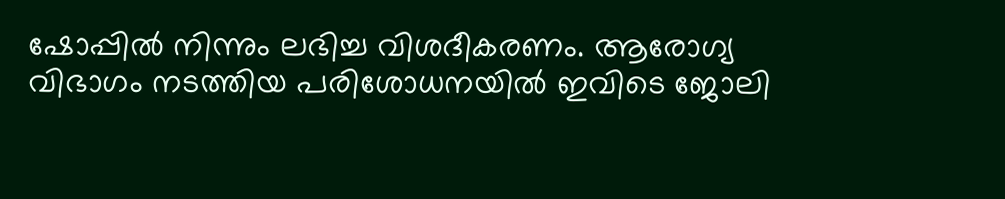ഷോപ്പിൽ നിന്നും ലഭിച്ച വിശദീകരണം. ആരോഗ്യ വിഭാഗം നടത്തിയ പരിശോധനയിൽ ഇവിടെ ജോലി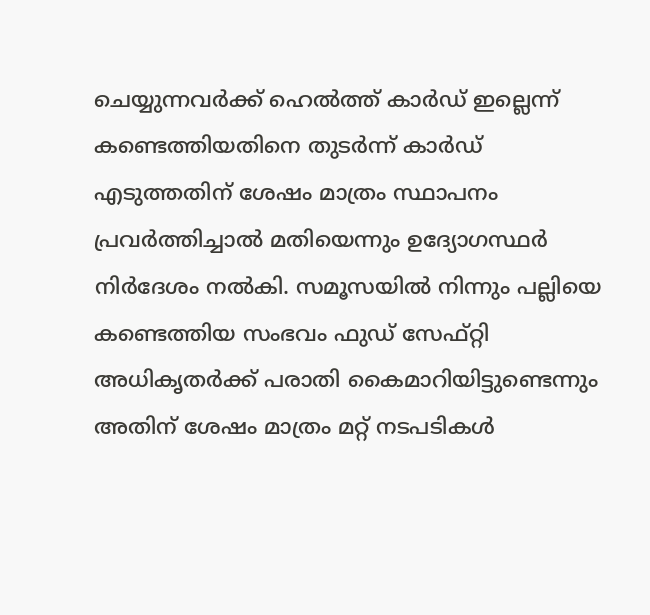ചെയ്യുന്നവർക്ക് ഹെൽത്ത് കാർഡ് ഇല്ലെന്ന് കണ്ടെത്തിയതിനെ തുടർന്ന് കാർഡ് എടുത്തതിന് ശേഷം മാത്രം സ്ഥാപനം പ്രവർത്തിച്ചാൽ മതിയെന്നും ഉദ്യോഗസ്ഥർ നിർദേശം നൽകി. സമൂസയിൽ നിന്നും പല്ലിയെ കണ്ടെത്തിയ സംഭവം ഫുഡ് സേഫ്റ്റി അധികൃതർക്ക് പരാതി കൈമാറിയിട്ടുണ്ടെന്നും അതിന് ശേഷം മാത്രം മറ്റ് നടപടികൾ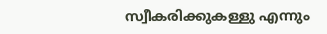സ്വീകരിക്കുകള്ളു എന്നും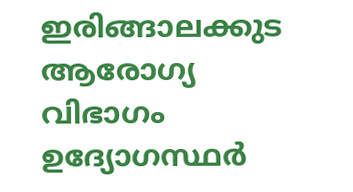ഇരിങ്ങാലക്കുട ആരോഗ്യ വിഭാഗം ഉദ്യോഗസ്ഥർ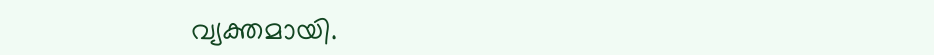വ്യക്തമായി.